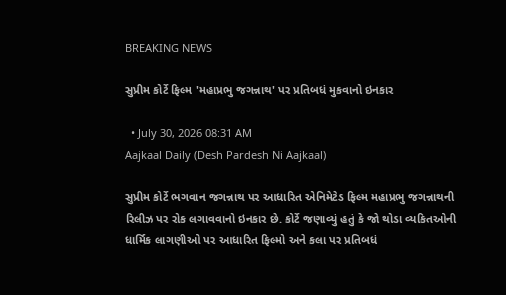BREAKING NEWS

સુપ્રીમ કોર્ટે ફિલ્મ 'મહાપ્રભુ જગન્નાથ' પર પ્રતિબધં મુકવાનો ઇનકાર

  • July 30, 2026 08:31 AM
Aajkaal Daily (Desh Pardesh Ni Aajkaal)

સુપ્રીમ કોર્ટે ભગવાન જગન્નાથ પર આધારિત એનિમેટેડ ફિલ્મ મહાપ્રભુ જગન્નાથની રિલીઝ પર રોક લગાવવાનો ઇનકાર છે. કોર્ટે જણાવ્યું હતું કે જો થોડા વ્યકિતઓની ધાર્મિક લાગણીઓ પર આધારિત ફિલ્મો અને કલા પર પ્રતિબધં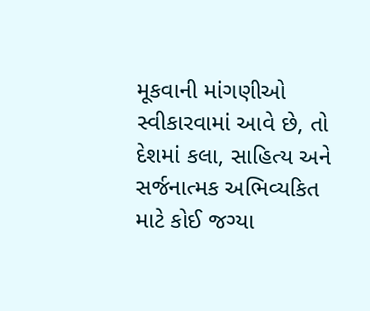મૂકવાની માંગણીઓ સ્વીકારવામાં આવે છે, તો દેશમાં કલા, સાહિત્ય અને સર્જનાત્મક અભિવ્યકિત માટે કોઈ જગ્યા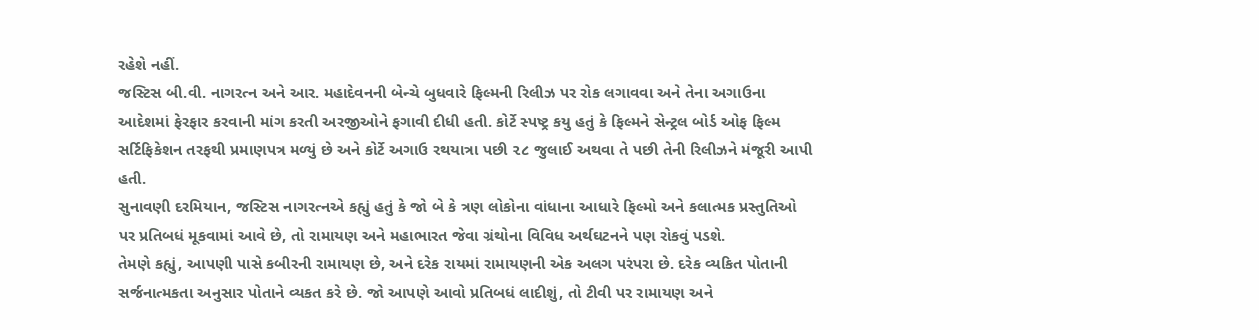રહેશે નહીં.
જસ્ટિસ બી.વી. નાગરત્ન અને આર. મહાદેવનની બેન્ચે બુધવારે ફિલ્મની રિલીઝ પર રોક લગાવવા અને તેના અગાઉના આદેશમાં ફેરફાર કરવાની માંગ કરતી અરજીઓને ફગાવી દીધી હતી. કોર્ટે સ્પષ્ટ્ર કયુ હતું કે ફિલ્મને સેન્ટ્રલ બોર્ડ ઓફ ફિલ્મ સર્ટિફિકેશન તરફથી પ્રમાણપત્ર મળ્યું છે અને કોર્ટે અગાઉ રથયાત્રા પછી ૨૮ જુલાઈ અથવા તે પછી તેની રિલીઝને મંજૂરી આપી હતી.
સુનાવણી દરમિયાન, જસ્ટિસ નાગરત્નએ કહ્યું હતું કે જો બે કે ત્રણ લોકોના વાંધાના આધારે ફિલ્મો અને કલાત્મક પ્રસ્તુતિઓ પર પ્રતિબધં મૂકવામાં આવે છે, તો રામાયણ અને મહાભારત જેવા ગ્રંથોના વિવિધ અર્થઘટનને પણ રોકવું પડશે.
તેમણે કહ્યું, આપણી પાસે કબીરની રામાયણ છે, અને દરેક રાયમાં રામાયણની એક અલગ પરંપરા છે. દરેક વ્યકિત પોતાની સર્જનાત્મકતા અનુસાર પોતાને વ્યકત કરે છે. જો આપણે આવો પ્રતિબધં લાદીશું, તો ટીવી પર રામાયણ અને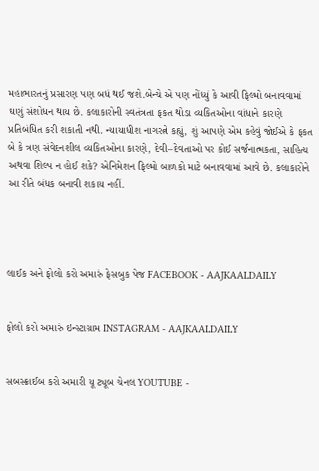મહાભારતનું પ્રસારણ પણ બધં થઈ જશે.બેન્ચે એ પણ નોંધ્યું કે આવી ફિલ્મો બનાવવામાં ઘણું સંશોધન થાય છે. કલાકારોની સ્વતંત્રતા ફકત થોડા વ્યકિતઓના વાંધાને કારણે પ્રતિબંધિત કરી શકાતી નથી. ન્યાયાધીશ નાગરત્ને કહ્યું, શું આપણે એમ કહેવું જોઈએ કે ફકત બે કે ત્રણ સંવેદનશીલ વ્યકિતઓના કારણે, દેવી–દેવતાઓ પર કોઈ સર્જનાત્મકતા, સાહિત્ય અથવા શિલ્પ ન હોઈ શકે? એનિમેશન ફિલ્મો બાળકો માટે બનાવવામાં આવે છે. કલાકારોને આ રીતે બંધક બનાવી શકાય નહીં.




લાઈક અને ફોલો કરો અમારું ફેસબુક પેજ FACEBOOK - AAJKAALDAILY


ફોલો કરો અમારું ઇન્સ્ટાગ્રામ INSTAGRAM - AAJKAALDAILY


સબસ્ક્રાઈબ કરો અમારી યૂ ટ્યૂબ ચેનલ YOUTUBE -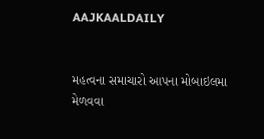AAJKAALDAILY


મહત્વના સમાચારો આપના મોબાઇલમા મેળવવા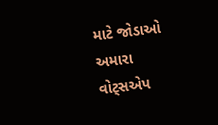માટે જોડાઓ અમારા વોટ્સએપ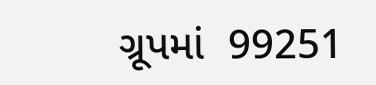ગ્રૂપમાં  99251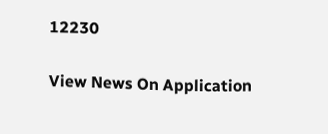12230

View News On Application